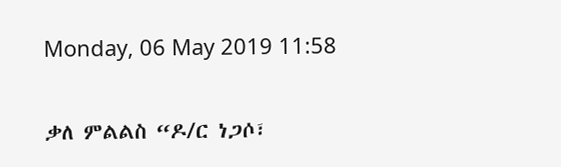Monday, 06 May 2019 11:58

ቃለ ምልልስ “ዶ/ር ነጋሶ፣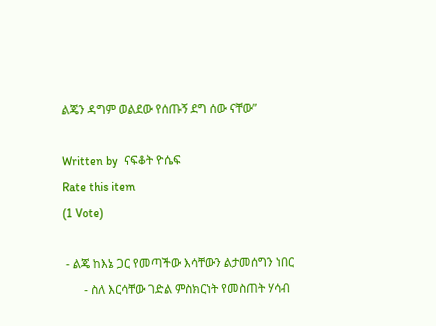ልጄን ዳግም ወልደው የሰጡኝ ደግ ሰው ናቸው”

Written by  ናፍቆት ዮሴፍ
Rate this item
(1 Vote)

 - ልጄ ከእኔ ጋር የመጣችው እሳቸውን ልታመሰግን ነበር
       - ስለ እርሳቸው ገድል ምስክርነት የመስጠት ሃሳብ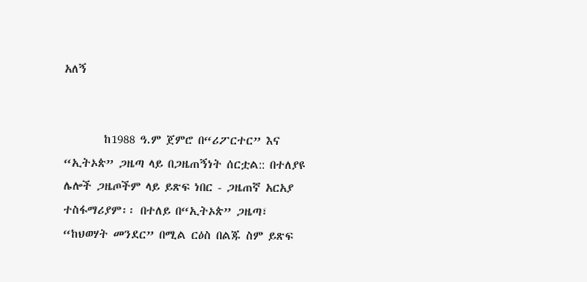አለኝ


        ከ1988 ዓ.ም ጀምሮ በ“ሪፖርተር” እና “ኢትኦጵ” ጋዜጣ ላይ በጋዜጠኝነት ሰርቷል:: በተለያዩ ሌሎች ጋዜጦችም ላይ ይጽፍ ነበር - ጋዜጠኛ አርአያ ተስፋማሪያም፡፡ በተለይ በ“ኢትኦጵ” ጋዜጣ፣ “ከህወሃት መንደር” በሚል ርዕስ በልጁ ስም ይጽፍ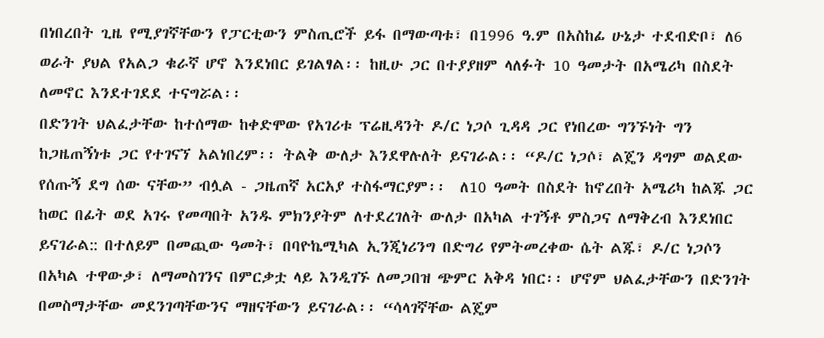በነበረበት ጊዜ የሚያገኛቸውን የፓርቲውን ምስጢሮች ይፋ በማውጣቱ፣ በ1996 ዓ.ም በአስከፊ ሁኔታ ተደብድቦ፣ ለ6 ወራት ያህል የአልጋ ቁራኛ ሆኖ እንደነበር ይገልፃል፡፡ ከዚሁ ጋር በተያያዘም ላለፉት 10 ዓመታት በአሜሪካ በስደት ለመኖር እንደተገደደ ተናግሯል፡፡
በድንገት ህልፈታቸው ከተሰማው ከቀድሞው የአገሪቱ ፕሬዚዳንት ዶ/ር ነጋሶ ጊዳዳ ጋር የነበረው ግንኙነት ግን ከጋዜጠኝነቱ ጋር የተገናኘ አልነበረም፡፡ ትልቅ ውለታ እንደዋሉለት ይናገራል፡፡ “ዶ/ር ነጋሶ፣ ልጄን ዳግም ወልደው የሰጡኝ ደግ ሰው ናቸው” ብሏል - ጋዜጠኛ አርአያ ተስፋማርያም፡፡  ለ10 ዓመት በስደት ከኖረበት አሜሪካ ከልጁ ጋር ከወር በፊት ወደ አገሩ የመጣበት አንዱ ምክንያትም ለተደረገለት ውለታ በአካል ተገኝቶ ምስጋና ለማቅረብ እንደነበር ይናገራል:: በተለይም በመጪው ዓመት፣ በባዮኬሚካል ኢንጂነሪንግ በድግሪ የምትመረቀው ሴት ልጁ፣ ዶ/ር ነጋሶን በአካል ተዋውቃ፣ ለማመስገንና በምርቃቷ ላይ እንዲገኙ ለመጋበዝ ጭምር አቅዳ ነበር፡፡ ሆኖም ህልፈታቸውን በድንገት በመስማታቸው መደንገጣቸውንና ማዘናቸውን ይናገራል፡፡ “ሳላገኛቸው ልጄም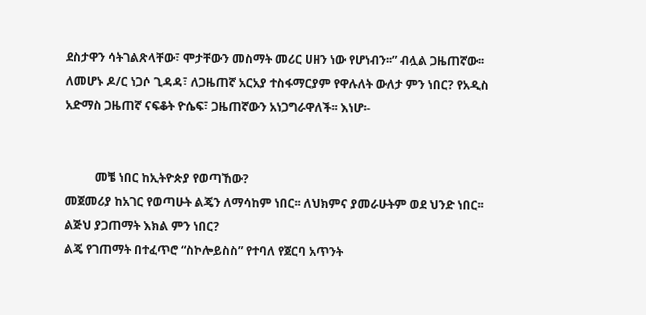ደስታዋን ሳትገልጽላቸው፣ ሞታቸውን መስማት መሪር ሀዘን ነው የሆነብን፡፡” ብሏል ጋዜጠኛው፡፡ ለመሆኑ ዶ/ር ነጋሶ ጊዳዳ፣ ለጋዜጠኛ አርአያ ተስፋማርያም የዋሉለት ውለታ ምን ነበር? የአዲስ አድማስ ጋዜጠኛ ናፍቆት ዮሴፍ፣ ጋዜጠኛውን አነጋግራዋለች፡፡ እነሆ፡-


          መቼ ነበር ከኢትዮጵያ የወጣኸው?
መጀመሪያ ከአገር የወጣሁት ልጄን ለማሳከም ነበር፡፡ ለህክምና ያመራሁትም ወደ ህንድ ነበር፡፡
ልጅህ ያጋጠማት እክል ምን ነበር?
ልጄ የገጠማት በተፈጥሮ “ስኮሎይስስ” የተባለ የጀርባ አጥንት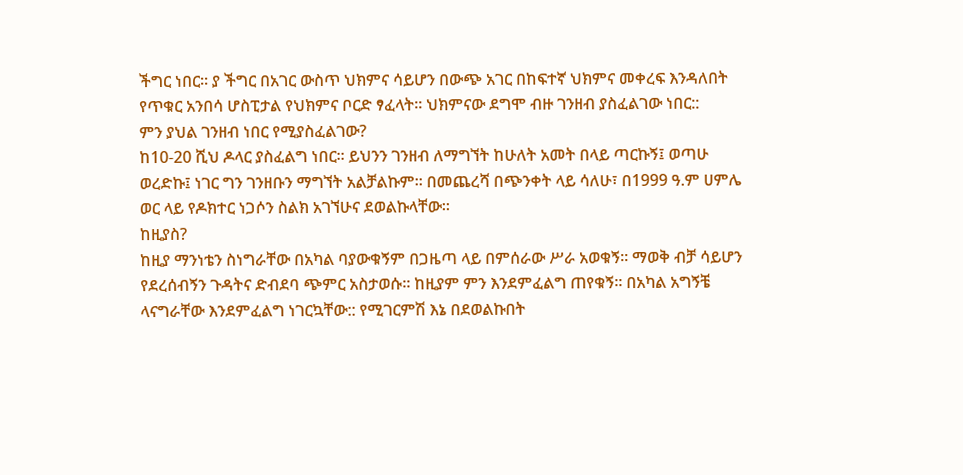ችግር ነበር፡፡ ያ ችግር በአገር ውስጥ ህክምና ሳይሆን በውጭ አገር በከፍተኛ ህክምና መቀረፍ እንዳለበት የጥቁር አንበሳ ሆስፒታል የህክምና ቦርድ ፃፈላት፡፡ ህክምናው ደግሞ ብዙ ገንዘብ ያስፈልገው ነበር::
ምን ያህል ገንዘብ ነበር የሚያስፈልገው?
ከ10-20 ሺህ ዶላር ያስፈልግ ነበር፡፡ ይህንን ገንዘብ ለማግኘት ከሁለት አመት በላይ ጣርኩኝ፤ ወጣሁ ወረድኩ፤ ነገር ግን ገንዘቡን ማግኘት አልቻልኩም፡፡ በመጨረሻ በጭንቀት ላይ ሳለሁ፣ በ1999 ዓ.ም ሀምሌ  ወር ላይ የዶክተር ነጋሶን ስልክ አገኘሁና ደወልኩላቸው፡፡
ከዚያስ?
ከዚያ ማንነቴን ስነግራቸው በአካል ባያውቁኝም በጋዜጣ ላይ በምሰራው ሥራ አወቁኝ፡፡ ማወቅ ብቻ ሳይሆን የደረሰብኝን ጉዳትና ድብደባ ጭምር አስታወሱ፡፡ ከዚያም ምን እንደምፈልግ ጠየቁኝ፡፡ በአካል አግኝቼ ላናግራቸው እንደምፈልግ ነገርኳቸው:: የሚገርምሽ እኔ በደወልኩበት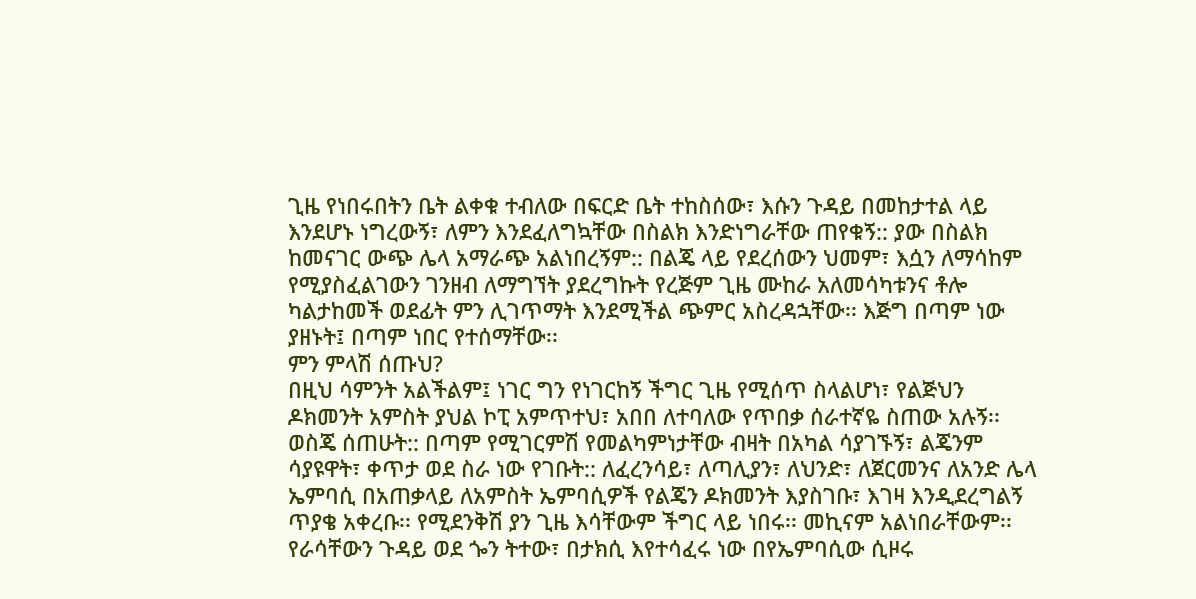ጊዜ የነበሩበትን ቤት ልቀቁ ተብለው በፍርድ ቤት ተከስሰው፣ እሱን ጉዳይ በመከታተል ላይ እንደሆኑ ነግረውኝ፣ ለምን እንደፈለግኳቸው በስልክ እንድነግራቸው ጠየቁኝ:: ያው በስልክ ከመናገር ውጭ ሌላ አማራጭ አልነበረኝም:: በልጄ ላይ የደረሰውን ህመም፣ እሷን ለማሳከም የሚያስፈልገውን ገንዘብ ለማግኘት ያደረግኩት የረጅም ጊዜ ሙከራ አለመሳካቱንና ቶሎ ካልታከመች ወደፊት ምን ሊገጥማት እንደሚችል ጭምር አስረዳኋቸው፡፡ እጅግ በጣም ነው ያዘኑት፤ በጣም ነበር የተሰማቸው፡፡
ምን ምላሽ ሰጡህ?
በዚህ ሳምንት አልችልም፤ ነገር ግን የነገርከኝ ችግር ጊዜ የሚሰጥ ስላልሆነ፣ የልጅህን ዶክመንት አምስት ያህል ኮፒ አምጥተህ፣ አበበ ለተባለው የጥበቃ ሰራተኛዬ ስጠው አሉኝ፡፡ ወስጄ ሰጠሁት:: በጣም የሚገርምሽ የመልካምነታቸው ብዛት በአካል ሳያገኙኝ፣ ልጄንም ሳያዩዋት፣ ቀጥታ ወደ ስራ ነው የገቡት:: ለፈረንሳይ፣ ለጣሊያን፣ ለህንድ፣ ለጀርመንና ለአንድ ሌላ ኤምባሲ በአጠቃላይ ለአምስት ኤምባሲዎች የልጄን ዶክመንት እያስገቡ፣ እገዛ እንዲደረግልኝ ጥያቄ አቀረቡ፡፡ የሚደንቅሽ ያን ጊዜ እሳቸውም ችግር ላይ ነበሩ፡፡ መኪናም አልነበራቸውም፡፡ የራሳቸውን ጉዳይ ወደ ጐን ትተው፣ በታክሲ እየተሳፈሩ ነው በየኤምባሲው ሲዞሩ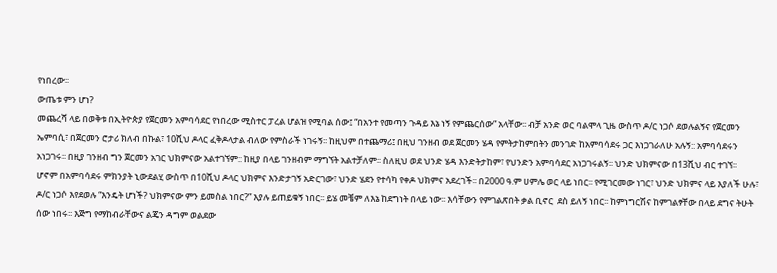የነበረው፡፡
ውጤቱ ምን ሆነ?
መጨረሻ ላይ በወቅቱ በኢትዮጵያ የጀርመን አምባሳደር የነበረው ሚስተር ፓረል ሆልዝ የሚባል ሰው፤ “በአንተ የመጣን ጉዳይ እኔ ነኝ የምጨርሰው” አላቸው፡፡ ብቻ አንድ ወር ባልሞላ ጊዜ ውስጥ ዶ/ር ነጋሶ ደወሉልኝና የጀርመን ኤምባሲ፣ በጀርመን ሮታሪ ክለብ በኩል፣ 10ሺህ ዶላር ፈቅዶላታል ብለው የምስራች ነገሩኝ፡፡ ከዚህም በተጨማሪ፤ በዚህ ገንዘብ ወደ ጀርመን ሄዳ የምትታከምበትን መንገድ ከአምባሳደሩ ጋር እነጋገራለሁ አሉኝ:: አምባሳደሩን አነጋገሩ፡፡ በዚያ ገንዘብ ግን ጀርመን አገር ህክምናው አልተገኘም:: ከዚያ በላይ ገንዘብም ማግኘት አልተቻለም፡፡ ስለዚህ ወደ ህንድ ሄዳ እንድትታከም፣ የህንድን አምባሳደር አነጋገሩልኝ፡፡ ህንድ ህክምናው በ13ሺህ ብር ተገኘ፡፡ ሆኖም በአምባሳደሩ ምክንያት ኒውደልሂ ውስጥ በ10ሺህ ዶላር ህክምና እንድታገኝ አድርገው፣ ህንድ ሄደን የተሳካ የቀዶ ህክምና አደረገች፡፡ በ2000 ዓ.ም ሀምሌ ወር ላይ ነበር፡፡ የሚገርመው ነገር፣ ህንድ ህክምና ላይ እያለች ሁሉ፣ ዶ/ር ነጋሶ እየደወሉ “እንዴት ሆነች? ህክምናው ምን ይመስል ነበር?” እያሉ ይጠይቁኝ ነበር፡፡ ይሄ መቼም ለእኔ ከደግነት በላይ ነው፡፡ እሳቸውን የምገልጽበት ቃል ቢኖር  ደስ ይለኝ ነበር፡፡ ከምነግርሽና ከምገልፃቸው በላይ ደግና ትሁት ሰው ነበሩ፡፡ እጅግ የማከብራቸውና ልጄን ዳግም ወልደው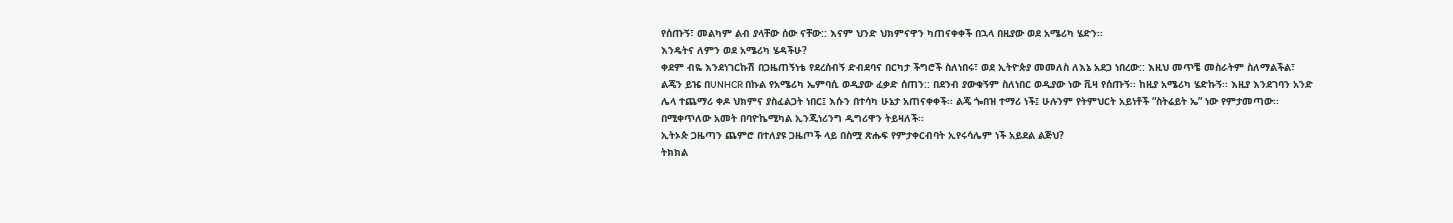የሰጡኝ፣ መልካም ልብ ያላቸው ሰው ናቸው:: እናም ህንድ ህክምናዋን ካጠናቀቀች በኋላ በዚያው ወደ አሜሪካ ሄድን፡፡
እንዴትና ለምን ወደ አሜሪካ ሄዳችሁ?
ቀደም ብዬ እንደነገርኩሽ በጋዜጠኝነቴ የደረሰብኝ ድብደባና በርካታ ችግሮች ስለነበሩ፣ ወደ ኢትዮጵያ መመለስ ለእኔ አደጋ ነበረው:: እዚህ መጥቼ መስራትም ስለማልችል፣ ልጄን ይዤ በUNHCR በኩል የአሜሪካ ኤምባሲ ወዲያው ፈቃድ ሰጠን:: በደንብ ያውቁኝም ስለነበር ወዲያው ነው ቪዛ የሰጡኝ፡፡ ከዚያ አሜሪካ ሄድኩኝ፡፡ እዚያ እንደገባን አንድ ሌላ ተጨማሪ ቀዶ ህክምና ያስፈልጋት ነበር፤ እሱን በተሳካ ሁኔታ አጠናቀቀች፡፡ ልጄ ጐበዝ ተማሪ ነች፤ ሁሉንም የትምህርት አይነቶች “ስትሬይት ኤ” ነው የምታመጣው፡፡ በሚቀጥለው አመት በባዮኬሚካል ኢንጂነሪንግ ዲግሪዋን ትይዛለች፡፡
ኢትኦጵ ጋዜጣን ጨምሮ በተለያዩ ጋዜጦች ላይ በስሟ ጽሑፍ የምታቀርብባት ኢየሩሳሌም ነች አይደል ልጅህ?
ትክክል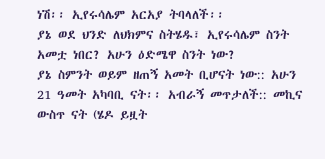ነሽ፡፡ ኢየሩሳሌም አርአያ ትባላለች፡፡
ያኔ ወደ ህንድ ለህክምና ስትሄዱ፣ ኢየሩሳሌም ስንት አመቷ ነበር? አሁን ዕድሜዋ ስንት ነው?
ያኔ ስምንት ወይም ዘጠኝ አመት ቢሆናት ነው:: አሁን 21 ዓመት አካባቢ ናት፡፡ አብራኝ መጥታለች:: መኪና ውስጥ ናት (ሄዶ ይዟት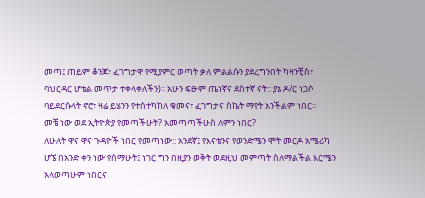መጣ፤ ጠይም ቆንጆ፣ ፈገግታዋ የሚያምር ወጣት ቃለ ምልልሱን ያደረግንበት ካዛንቺስ፣ ባህርዳር ሆቴል መጥታ ተቀላቀለችን)፡፡ አሁን ፍፁም ጤነኛና ደስተኛ ናት:: ያኔ ዶ/ር ነጋሶ ባይደርሱላት ኖሮ፣ ዛሬ ይሄንን የተስተካከለ ቁመና፣ ፈገግታና ስኬት ማየት አንችልም ነበር፡፡
መቼ ነው ወደ ኢትዮጵያ የመጣችሁት? አመጣጣችሁስ ለምን ነበር?
ለሁለት ዋና ዋና ጉዳዮች ነበር የመጣነው:: አንደኛ፤ የእናቴንና የወንድሜን ሞት መርዶ አሜሪካ ሆኜ በአንድ ቀን ነው የሰማሁት፤ ነገር ግን በዚያን ወቅት ወደዚህ መምጣት ስለማልችል እርሜን አላወጣሁም ነበርና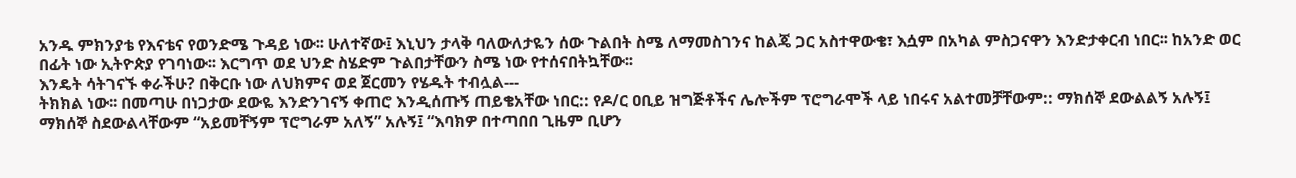አንዱ ምክንያቴ የእናቴና የወንድሜ ጉዳይ ነው፡፡ ሁለተኛው፤ እኒህን ታላቅ ባለውለታዬን ሰው ጉልበት ስሜ ለማመስገንና ከልጄ ጋር አስተዋውቄ፣ እሷም በአካል ምስጋናዋን እንድታቀርብ ነበር፡፡ ከአንድ ወር በፊት ነው ኢትዮጵያ የገባነው፡፡ እርግጥ ወደ ህንድ ስሄድም ጉልበታቸውን ስሜ ነው የተሰናበትኳቸው፡፡
እንዴት ሳትገናኙ ቀራችሁ? በቅርቡ ነው ለህክምና ወደ ጀርመን የሄዱት ተብሏል---
ትክክል ነው፡፡ በመጣሁ በነጋታው ደውዬ እንድንገናኝ ቀጠሮ እንዲሰጡኝ ጠይቄአቸው ነበር:: የዶ/ር ዐቢይ ዝግጅቶችና ሌሎችም ፕሮግራሞች ላይ ነበሩና አልተመቻቸውም:: ማክሰኞ ደውልልኝ አሉኝ፤ ማክሰኞ ስደውልላቸውም “አይመቸኝም ፕሮግራም አለኝ” አሉኝ፤ “እባክዎ በተጣበበ ጊዜም ቢሆን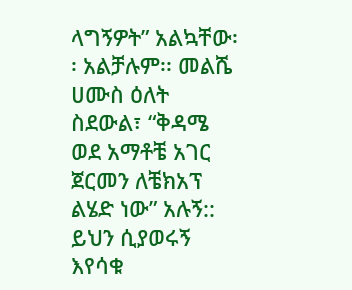ላግኝዎት” አልኳቸው፡፡ አልቻሉም፡፡ መልሼ ሀሙስ ዕለት ስደውል፣ “ቅዳሜ ወደ አማቶቼ አገር ጀርመን ለቼክአፕ ልሄድ ነው” አሉኝ:: ይህን ሲያወሩኝ እየሳቁ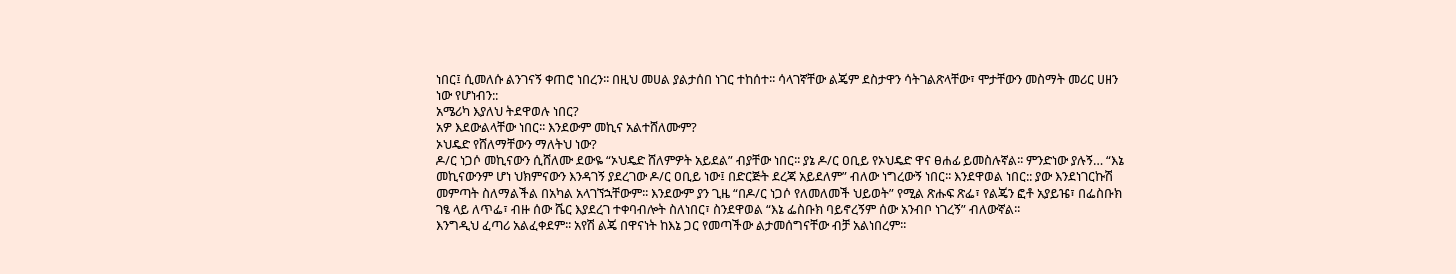ነበር፤ ሲመለሱ ልንገናኝ ቀጠሮ ነበረን፡፡ በዚህ መሀል ያልታሰበ ነገር ተከሰተ፡፡ ሳላገኛቸው ልጄም ደስታዋን ሳትገልጽላቸው፣ ሞታቸውን መስማት መሪር ሀዘን ነው የሆነብን::
አሜሪካ እያለህ ትደዋወሉ ነበር?
አዎ እደውልላቸው ነበር፡፡ እንደውም መኪና አልተሸለሙም?
ኦህዴድ የሸለማቸውን ማለትህ ነው?
ዶ/ር ነጋሶ መኪናውን ሲሸለሙ ደውዬ “ኦህዴድ ሸለምዎት አይደል” ብያቸው ነበር፡፡ ያኔ ዶ/ር ዐቢይ የኦህዴድ ዋና ፀሐፊ ይመስሉኛል፡፡ ምንድነው ያሉኝ… “እኔ መኪናውንም ሆነ ህክምናውን እንዳገኝ ያደረገው ዶ/ር ዐቢይ ነው፤ በድርጅት ደረጃ አይደለም” ብለው ነግረውኝ ነበር፡፡ እንደዋወል ነበር:: ያው እንደነገርኩሽ መምጣት ስለማልችል በአካል አላገኘኋቸውም፡፡ እንደውም ያን ጊዜ “በዶ/ር ነጋሶ የለመለመች ህይወት” የሚል ጽሑፍ ጽፌ፣ የልጄን ፎቶ አያይዤ፣ በፌስቡክ ገፄ ላይ ለጥፌ፣ ብዙ ሰው ሼር እያደረገ ተቀባብሎት ስለነበር፣ ስንደዋወል “እኔ ፌስቡክ ባይኖረኝም ሰው አንብቦ ነገረኝ” ብለውኛል፡፡
እንግዲህ ፈጣሪ አልፈቀደም፡፡ አየሽ ልጄ በዋናነት ከእኔ ጋር የመጣችው ልታመሰግናቸው ብቻ አልነበረም፡፡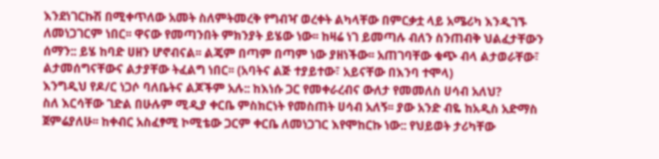እንደነገርኩሽ በሚቀጥለው አመት ስለምትመረቅ የግብዣ ወረቀት ልካላቸው በምርቃቷ ላይ አሜሪካ እንዲገኙ ለመነጋገርም ነበር፡፡ ዋናው የመጣንበት ምክንያት ይሄው ነው፡፡ ከዛሬ ነገ ይመጣሉ ብለን ስንጠብቅ ህልፈታቸውን ሰማን:: ይሄ ከባድ ሀዘን ሆኖብናል፡፡ ልጄም በጣም በጣም ነው ያዘነችው፡፡ አጠገባቸው ቁጭ ብላ ልታወራቸው፣ ልታመሰግናቸውና ልታያቸው ትፈልግ ነበር፡፡ (አባትና ልጅ ተያይተው፣ አይናቸው በእንባ ተሞላ)
እንግዲህ የዶ/ር ነጋሶ ባለቤትና ልጆችም አሉ:: ከእነሱ ጋር የመቀራረብና ውለታ የመመለስ ሀሳብ አለህ?
ስለ እርሳቸው ገድል በሁሉም ሚዲያ ቀርቤ ምስክርነት የመስጠት ሀሳብ አለኝ፡፡ ያው አንድ ብዬ ከአዲስ አድማስ ጀምሬያለሁ፡፡ ከቀብር አስፈፃሚ ኮሚቴው ጋርም ቀርቤ ለመነጋገር እየሞከርኩ ነው:: የህይወት ታሪካቸው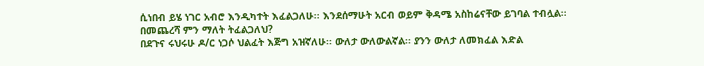ሲነበብ ይሄ ነገር አብሮ እንዲካተት እፈልጋለሁ፡፡ እንደሰማሁት አርብ ወይም ቅዳሜ አስከሬናቸው ይገባል ተብሏል፡፡
በመጨረሻ ምን ማለት ትፈልጋለህ?
በደጉና ሩህሩሁ ዶ/ር ነጋሶ ህልፈት እጅግ አዝኛለሁ፡፡ ውለታ ውለውልኛል፡፡ ያንን ውለታ ለመክፈል እድል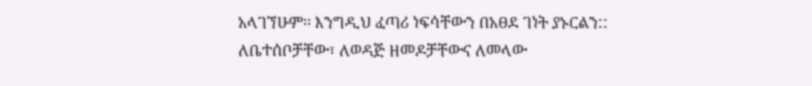አላገኘሁም፡፡ እንግዲህ ፈጣሪ ነፍሳቸውን በአፀደ ገነት ያኑርልን:: ለቤተሰቦቻቸው፣ ለወዳጅ ዘመዶቻቸውና ለመላው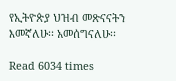የኢትዮጵያ ህዝብ መጽናናትን እመኛለሁ፡፡ አመሰግናለሁ፡፡

Read 6034 times